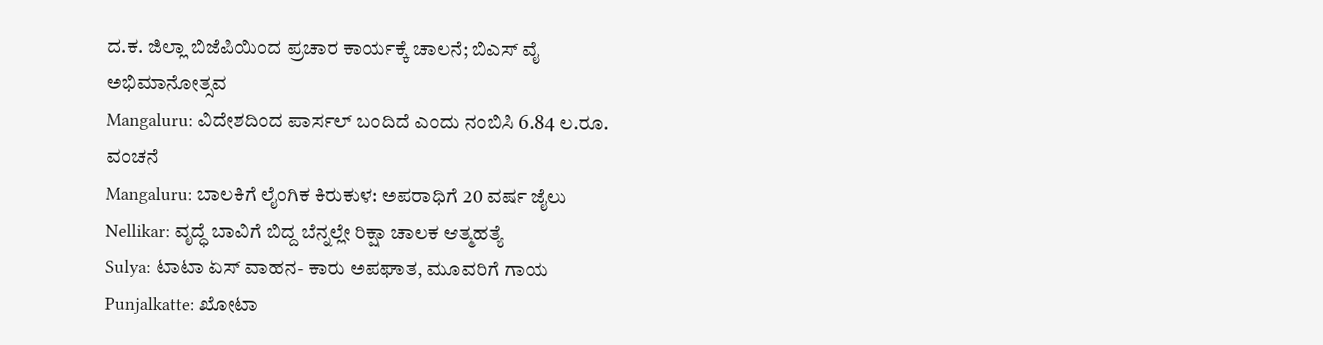ದ.ಕ. ಜಿಲ್ಲಾ ಬಿಜೆಪಿಯಿಂದ ಪ್ರಚಾರ ಕಾರ್ಯಕ್ಕೆ ಚಾಲನೆ; ಬಿಎಸ್ ವೈ ಅಭಿಮಾನೋತ್ಸವ
Mangaluru: ವಿದೇಶದಿಂದ ಪಾರ್ಸಲ್ ಬಂದಿದೆ ಎಂದು ನಂಬಿಸಿ 6.84 ಲ.ರೂ. ವಂಚನೆ
Mangaluru: ಬಾಲಕಿಗೆ ಲೈಂಗಿಕ ಕಿರುಕುಳ: ಅಪರಾಧಿಗೆ 20 ವರ್ಷ ಜೈಲು
Nellikar: ವೃದ್ಧೆ ಬಾವಿಗೆ ಬಿದ್ದ ಬೆನ್ನಲ್ಲೇ ರಿಕ್ಷಾ ಚಾಲಕ ಆತ್ಮಹತ್ಯೆ
Sulya: ಟಾಟಾ ಏಸ್ ವಾಹನ- ಕಾರು ಅಪಘಾತ, ಮೂವರಿಗೆ ಗಾಯ
Punjalkatte: ಖೋಟಾ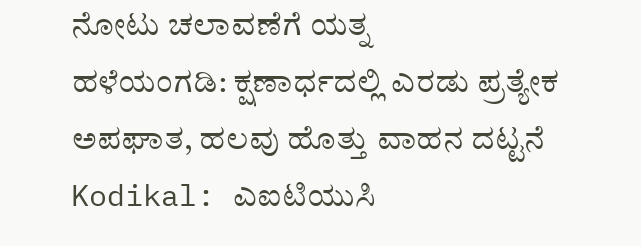ನೋಟು ಚಲಾವಣೆಗೆ ಯತ್ನ
ಹಳೆಯಂಗಡಿ: ಕ್ಷಣಾರ್ಧದಲ್ಲಿ ಎರಡು ಪ್ರತ್ಯೇಕ ಅಪಘಾತ, ಹಲವು ಹೊತ್ತು ವಾಹನ ದಟ್ಟನೆ
Kodikal: ಎಐಟಿಯುಸಿ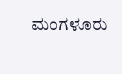ಮಂಗಳೂರು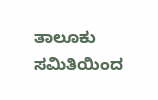ತಾಲೂಕು ಸಮಿತಿಯಿಂದ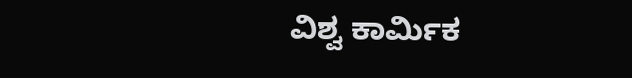ವಿಶ್ವ ಕಾರ್ಮಿಕ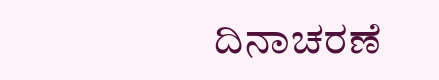ದಿನಾಚರಣೆ